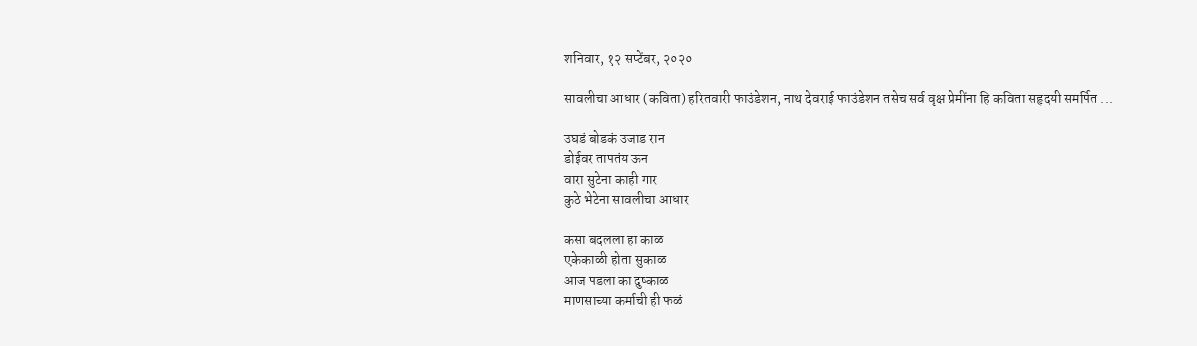शनिवार, १२ सप्टेंबर, २०२०

सावलीचा आधार (कविता) हरितवारी फाउंडेशन, नाथ देवराई फाउंडेशन तसेच सर्व वृक्ष प्रेमींना हि कविता सहृदयी समर्पित ...

उघडं बोडकं उजाड रान
डोईवर तापतंय ऊन
वारा सुटेना काही गार
कुठे भेटेना सावलीचा आधार

कसा बदलला हा काळ
एकेकाळी होता सुकाळ
आज पडला का दुष्काळ
माणसाच्या कर्माची ही फळं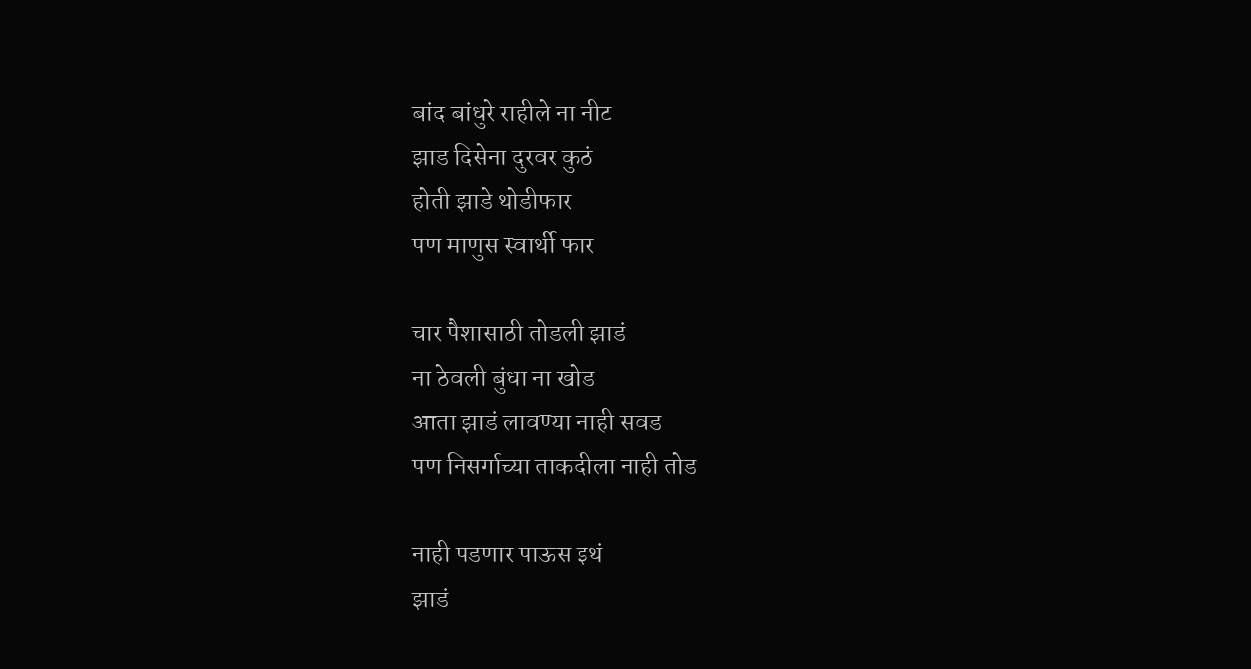बांद बांधुरे राहीले ना नीट
झाड दिसेना दुरवर कुठं
होती झाडे थोडीफार
पण माणुस स्वार्थी फार

चार पैशासाठी तोडली झाडं
ना ठेवली बुंधा ना खोड
आता झाडं लावण्या नाही सवड
पण निसर्गाच्या ताकदीला नाही तोड

नाही पडणार पाऊस इथं
झाडं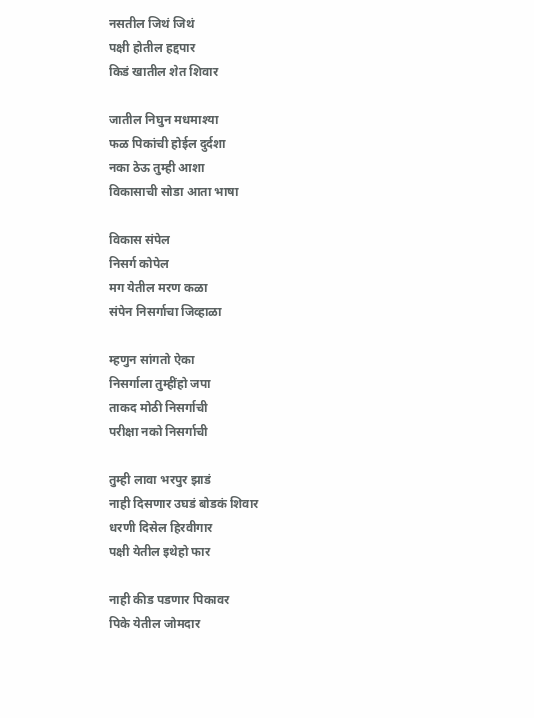नसतील जिथं जिथं
पक्षी होतील हद्दपार
किडं खातील शेत शिवार

जातील निघुन मधमाश्या
फळ पिकांची होईल दुर्दशा
नका ठेऊ तुम्ही आशा
विकासाची सोडा आता भाषा

विकास संपेल
निसर्ग कोपेल
मग येतील मरण कळा
संपेन निसर्गाचा जिव्हाळा

म्हणुन सांगतो ऐका
निसर्गाला तुम्हींहो जपा
ताकद मोठी निसर्गाची
परीक्षा नको निसर्गाची

तुम्ही लावा भरपुर झाडं
नाही दिसणार उघडं बोडकं शिवार
धरणी दिसेल हिरवीगार
पक्षी येतील इथेहो फार

नाही कीड पडणार पिकावर
पिके येतील जोमदार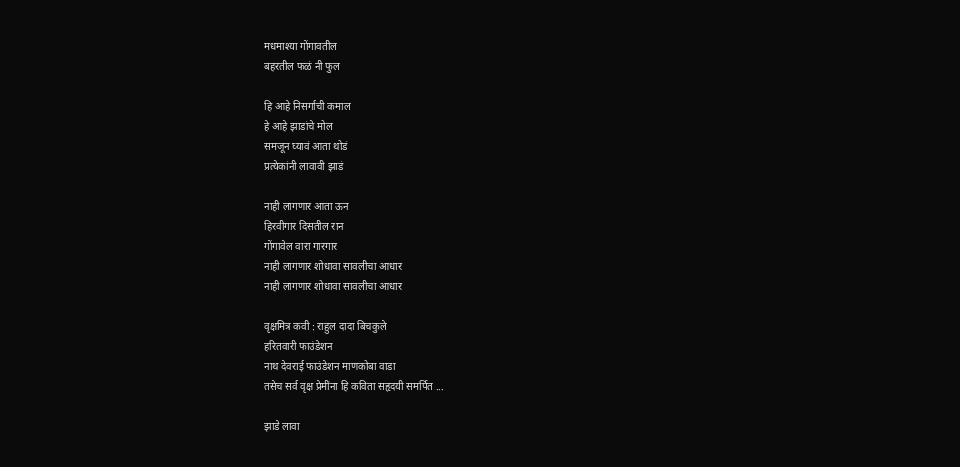मधमाश्या गोंगावतील
बहरतील फळं नी फुल

हि आहे निसर्गाची कमाल
हे आहे झाडांचे मोल
समजून घ्यावं आता थोडं
प्रत्येकांनी लावावी झाडं

नाही लागणार आता ऊन
हिरवीगार दिसतील रान
गोंगावेल वारा गारगार
नाही लागणार शोधावा सावलीचा आधार
नाही लागणार शोधावा सावलीचा आधार

वृक्षमित्र कवी : राहुल दादा बिचकुले
हरितवारी फाउंडेशन
नाथ देवराई फाउंडेशन माणकोबा वाडा
तसेच सर्व वृक्ष प्रेमींना हि कविता सहृदयी समर्पित ...

झाडे लावा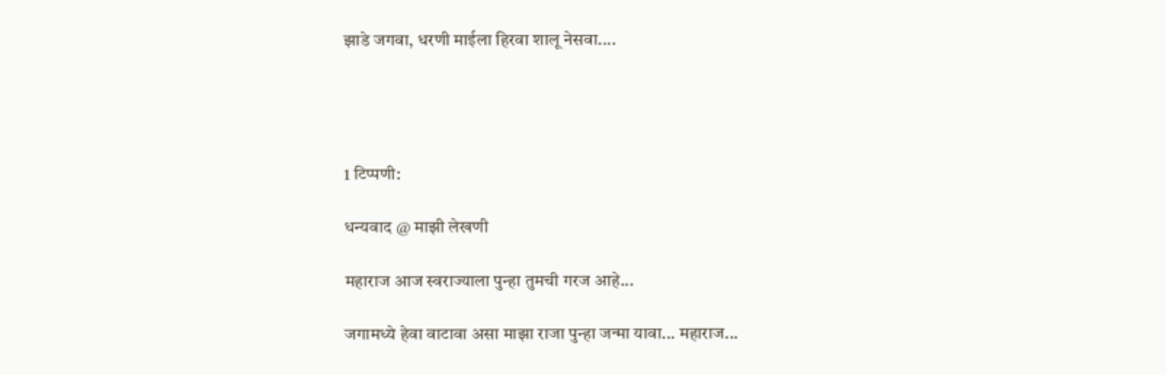झाडे जगवा, धरणी माईला हिरवा शालू नेसवा....




1 टिप्पणी:

धन्यवाद @ माझी लेखणी

महाराज आज स्वराज्याला पुन्हा तुमची गरज आहे...

जगामध्ये हेवा वाटावा असा माझा राजा पुन्हा जन्मा यावा... महाराज...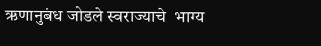ऋणानुबंध जोडले स्वराज्याचे  भाग्य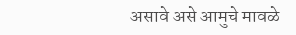असावे असे आमुचे मावळे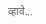व्हावे...